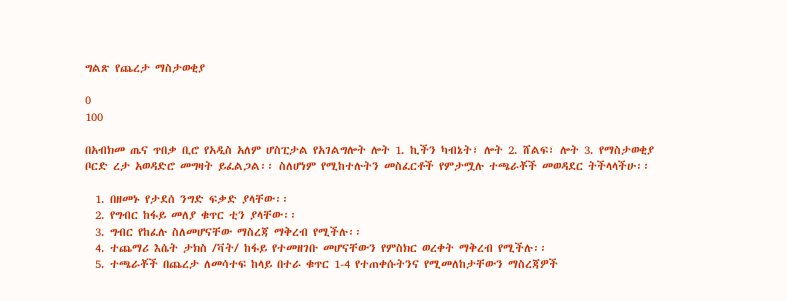ግልጽ የጨረታ ማስታወቂያ

0
100

በአብክመ ጤና ጥበቃ ቢሮ የአዲስ አለም ሆስፒታል የአገልግሎት ሎት 1. ኪችን ካብኔት፣ ሎት 2. ሸልፍ፣ ሎት 3. የማስታወቂያ ቦርድ ረታ አወዳድሮ መግዛት ይፈልጋል፡፡ ስለሆነም የሚከተሉትን መስፈርቶች የምታሟሉ ተጫራቾች መወዳደር ትችላላችሁ፡፡

  1. በዘመኑ የታደሰ ንግድ ፍቃድ ያላቸው፡፡
  2. የግብር ከፋይ መለያ ቁጥር ቲን ያላቸው፡፡
  3. ግብር የከፈሉ ስለመሆናቸው ማስረጃ ማቅረብ የሚችሉ፡፡
  4. ተጨማሪ እሴት ታክስ /ቫት/ ከፋይ የተመዘገቡ መሆናቸውን የምስክር ወረቀት ማቅረብ የሚችሉ፡፡
  5. ተጫራቾች በጨረታ ለመሳተፍ ከላይ በተራ ቁጥር 1-4 የተጠቀሱትንና የሚመለከታቸውን ማስረጃዎች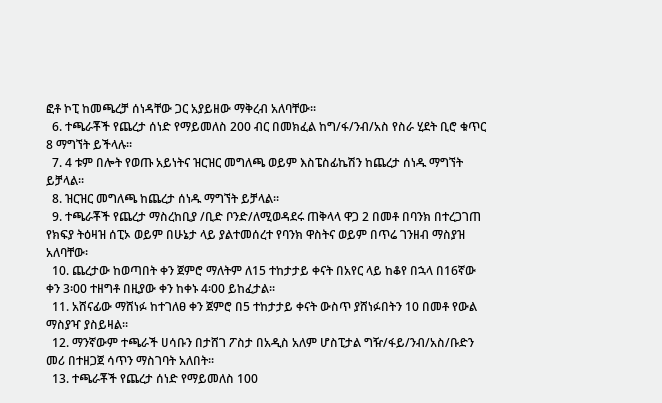ፎቶ ኮፒ ከመጫረቻ ሰነዳቸው ጋር አያይዘው ማቅረብ አለባቸው፡፡
  6. ተጫራቾች የጨረታ ሰነድ የማይመለስ 200 ብር በመክፈል ከግ/ፋ/ንብ/አስ የስራ ሂደት ቢሮ ቁጥር 8 ማግኘት ይችላሉ፡፡
  7. 4 ቱም በሎት የወጡ አይነትና ዝርዝር መግለጫ ወይም እስፔስፊኬሽን ከጨረታ ሰነዱ ማግኘት ይቻላል፡፡
  8. ዝርዝር መግለጫ ከጨረታ ሰነዱ ማግኘት ይቻላል፡፡
  9. ተጫራቾች የጨረታ ማስረከቢያ /ቢድ ቦንድ/ለሚወዳደሩ ጠቅላላ ዋጋ 2 በመቶ በባንክ በተረጋገጠ የክፍያ ትዕዛዝ ሰፒኦ ወይም በሁኔታ ላይ ያልተመሰረተ የባንክ ዋስትና ወይም በጥሬ ገንዘብ ማስያዝ አለባቸው፡
  10. ጨረታው ከወጣበት ቀን ጀምሮ ማለትም ለ15 ተከታታይ ቀናት በአየር ላይ ከቆየ በኋላ በ16ኛው ቀን 3፡00 ተዘግቶ በዚያው ቀን ከቀኑ 4፡00 ይከፈታል፡፡
  11. አሸናፊው ማሸነፉ ከተገለፀ ቀን ጀምሮ በ5 ተከታታይ ቀናት ውስጥ ያሸነፉበትን 10 በመቶ የውል ማስያዣ ያስይዛል፡፡
  12. ማንኛውም ተጫራች ሀሳቡን በታሸገ ፖስታ በአዲስ አለም ሆስፒታል ግዥ/ፋይ/ንብ/አስ/ቡድን መሪ በተዘጋጀ ሳጥን ማስገባት አለበት፡፡
  13. ተጫራቾች የጨረታ ሰነድ የማይመለስ 100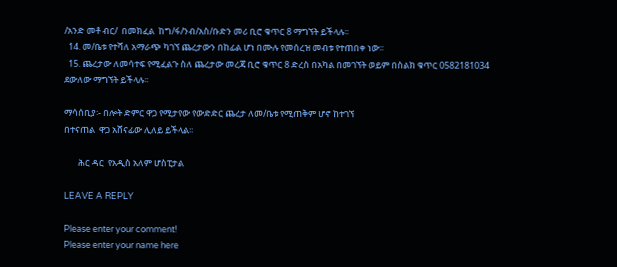/አንድ መቶ ብር/  በመክፈል  ከግ/ፋ/ንብ/አስ/ቡድን መሪ ቢሮ ቁጥር 8 ማግኘት ይችላሉ፡፡
  14. መ/ቤቱ የተሻለ አማራጭ ካገኘ ጨረታውን በከፊል ሆነ በሙሉ የመሰረዝ መብቱ የተጠበቀ ነው፡፡
  15. ጨረታው ለመሳተፍ የሚፈልጉ ስለ ጨረታው መረጃ ቢሮ ቁጥር 8 ድረስ በአካል በመገኘት ወይም በስልክ ቁጥር 0582181034 ደውለው ማግኘት ይችላሉ፡፡

ማሳሰቢያ፡- በሎት ድምር ዋጋ የሚታየው የውድድር ጨረታ ለመ/ቤቱ የሚጠቅም ሆኖ ከተገኘ                                                     በተናጠል  ዋጋ አሸናፊው ሊለይ ይችላል፡፡

       ሕር ዳር  የአዲስ አለም ሆስፒታል

LEAVE A REPLY

Please enter your comment!
Please enter your name here